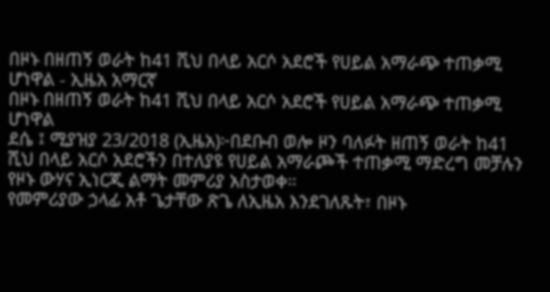በዞኑ በዘጠኝ ወራት ከ41 ሺህ በላይ አርሶ አደሮች የሀይል አማራጭ ተጠቃሚ ሆነዋል - ኢዜአ አማርኛ
በዞኑ በዘጠኝ ወራት ከ41 ሺህ በላይ አርሶ አደሮች የሀይል አማራጭ ተጠቃሚ ሆነዋል
ደሴ ፤ ሚያዝያ 23/2018 (ኢዜአ)፦በደቡብ ወሎ ዞን ባለፉት ዘጠኝ ወራት ከ41 ሺህ በላይ አርሶ አደሮችን በተለያዩ የሀይል አማራጮች ተጠቃሚ ማድረግ መቻሉን የዞኑ ውሃና ኢነርጂ ልማት መምሪያ አስታወቀ።
የመምሪያው ኃላፊ አቶ ጌታቸው ጽጌ ለኢዜአ እንደገለጹት፣ በዞኑ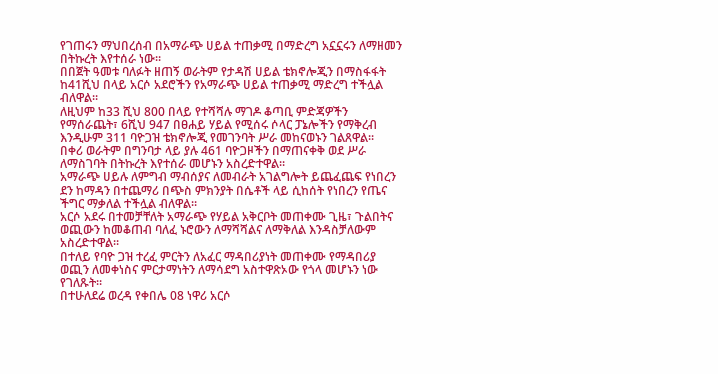የገጠሩን ማህበረሰብ በአማራጭ ሀይል ተጠቃሚ በማድረግ አኗኗሩን ለማዘመን በትኩረት እየተሰራ ነው።
በበጀት ዓመቱ ባለፉት ዘጠኝ ወራትም የታዳሽ ሀይል ቴክኖሎጂን በማስፋፋት ከ41ሺህ በላይ አርሶ አደሮችን የአማራጭ ሀይል ተጠቃሚ ማድረግ ተችሏል ብለዋል።
ለዚህም ከ33 ሺህ 800 በላይ የተሻሻሉ ማገዶ ቆጣቢ ምድጃዎችን የማሰራጨት፣ 6ሺህ 947 በፀሐይ ሃይል የሚሰሩ ሶላር ፓኔሎችን የማቅረብ እንዲሁም 311 ባዮጋዝ ቴክኖሎጂ የመገንባት ሥራ መከናወኑን ገልጸዋል።
በቀሪ ወራትም በግንባታ ላይ ያሉ 461 ባዮጋዞችን በማጠናቀቅ ወደ ሥራ ለማስገባት በትኩረት እየተሰራ መሆኑን አስረድተዋል።
አማራጭ ሀይሉ ለምግብ ማብሰያና ለመብራት አገልግሎት ይጨፈጨፍ የነበረን ደን ከማዳን በተጨማሪ በጭስ ምክንያት በሴቶች ላይ ሲከሰት የነበረን የጤና ችግር ማቃለል ተችሏል ብለዋል።
አርሶ አደሩ በተመቻቸለት አማራጭ የሃይል አቅርቦት መጠቀሙ ጊዜ፣ ጉልበትና ወጪውን ከመቆጠብ ባለፈ ኑሮውን ለማሻሻልና ለማቅለል እንዳስቻለውም አስረድተዋል።
በተለይ የባዮ ጋዝ ተረፈ ምርትን ለአፈር ማዳበሪያነት መጠቀሙ የማዳበሪያ ወጪን ለመቀነስና ምርታማነትን ለማሳደግ አስተዋጽኦው የጎላ መሆኑን ነው የገለጹት።
በተሁለደሬ ወረዳ የቀበሌ 08 ነዋሪ አርሶ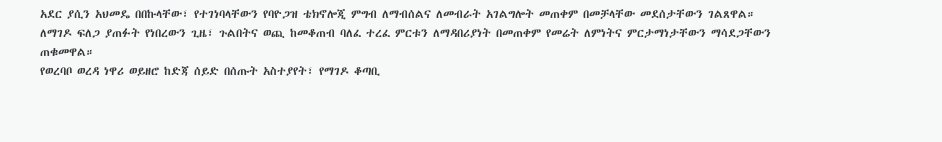አደር ያሲን አህመዴ በበኩላቸው፣ የተገነባላቸውን የባዮጋዝ ቴክኖሎጂ ምግብ ለማብሰልና ለመብራት አገልግሎት መጠቀም በመቻላቸው መደሰታቸውን ገልጸዋል።
ለማገዶ ፍለጋ ያጠፉት የነበረውን ጊዜ፣ ጉልበትና ወጪ ከመቆጠብ ባለፈ ተረፈ ምርቱን ለማዳበሪያነት በመጠቀም የመሬት ለምነትና ምርታማነታቸውን ማሳደጋቸውን ጠቁመዋል።
የወረባቦ ወረዳ ነዋሪ ወይዘሮ ከድጃ ሰይድ በሰጡት አስተያየት፣ የማገዶ ቆጣቢ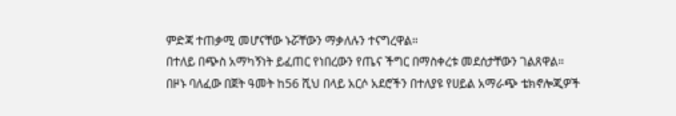ምድጃ ተጠቃሚ መሆናቸው ኑሯቸውን ማቃለሉን ተናግረዋል።
በተለይ በጭስ አማካኝነት ይፈጠር የነበረውን የጤና ችግር በማስቀረቱ መደሰታቸውን ገልጸዋል።
በዞኑ ባለፈው በጀት ዓመት ከ56 ሺህ በላይ አርሶ አደሮችን በተለያዩ የሀይል አማራጭ ቴክኖሎጂዎች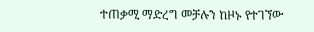ተጠቃሚ ማድረግ መቻሉን ከዞኑ የተገኘው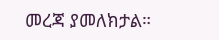መረጃ ያመለክታል።